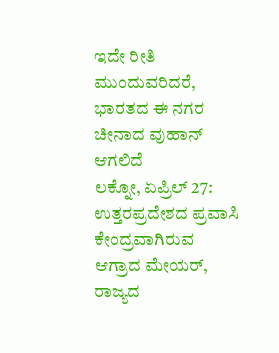ಇದೇ ರೀತಿ ಮುಂದುವರಿದರೆ, ಭಾರತದ ಈ ನಗರ ಚೀನಾದ ವುಹಾನ್ ಆಗಲಿದೆ
ಲಕ್ನೋ, ಏಪ್ರಿಲ್ 27: ಉತ್ತರಪ್ರದೇಶದ ಪ್ರವಾಸಿ ಕೇಂದ್ರವಾಗಿರುವ ಆಗ್ರಾದ ಮೇಯರ್, ರಾಜ್ಯದ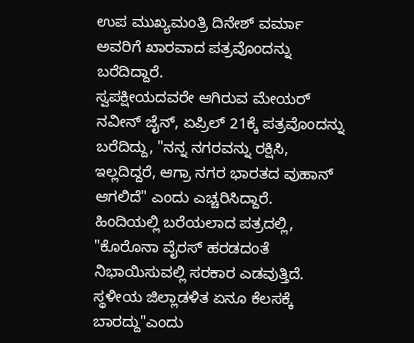ಉಪ ಮುಖ್ಯಮಂತ್ರಿ ದಿನೇಶ್ ವರ್ಮಾ ಅವರಿಗೆ ಖಾರವಾದ ಪತ್ರವೊಂದನ್ನು ಬರೆದಿದ್ದಾರೆ.
ಸ್ವಪಕ್ಷೀಯದವರೇ ಆಗಿರುವ ಮೇಯರ್ ನವೀನ್ ಜೈನ್, ಏಪ್ರಿಲ್ 21ಕ್ಕೆ ಪತ್ರವೊಂದನ್ನು ಬರೆದಿದ್ದು, "ನನ್ನ ನಗರವನ್ನು ರಕ್ಷಿಸಿ, ಇಲ್ಲದಿದ್ದರೆ, ಆಗ್ರಾ ನಗರ ಭಾರತದ ವುಹಾನ್ ಆಗಲಿದೆ" ಎಂದು ಎಚ್ಚರಿಸಿದ್ದಾರೆ.
ಹಿಂದಿಯಲ್ಲಿ ಬರೆಯಲಾದ ಪತ್ರದಲ್ಲಿ, "ಕೊರೊನಾ ವೈರಸ್ ಹರಡದಂತೆ ನಿಭಾಯಿಸುವಲ್ಲಿ ಸರಕಾರ ಎಡವುತ್ತಿದೆ. ಸ್ಥಳೀಯ ಜಿಲ್ಲಾಡಳಿತ ಏನೂ ಕೆಲಸಕ್ಕೆ ಬಾರದ್ದು"ಎಂದು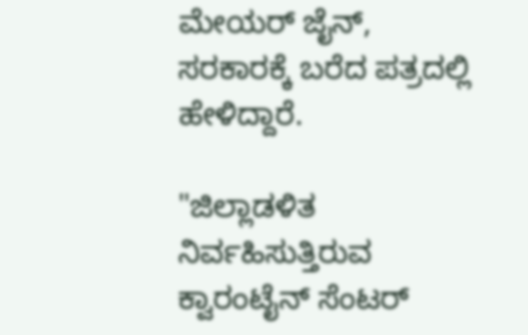ಮೇಯರ್ ಜೈನ್, ಸರಕಾರಕ್ಕೆ ಬರೆದ ಪತ್ರದಲ್ಲಿ ಹೇಳಿದ್ದಾರೆ.

"ಜಿಲ್ಲಾಡಳಿತ ನಿರ್ವಹಿಸುತ್ತಿರುವ ಕ್ವಾರಂಟೈನ್ ಸೆಂಟರ್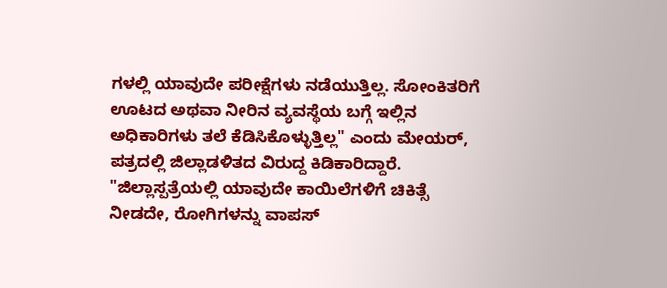ಗಳಲ್ಲಿ ಯಾವುದೇ ಪರೀಕ್ಷೆಗಳು ನಡೆಯುತ್ತಿಲ್ಲ. ಸೋಂಕಿತರಿಗೆ ಊಟದ ಅಥವಾ ನೀರಿನ ವ್ಯವಸ್ಥೆಯ ಬಗ್ಗೆ ಇಲ್ಲಿನ ಅಧಿಕಾರಿಗಳು ತಲೆ ಕೆಡಿಸಿಕೊಳ್ಳುತ್ತಿಲ್ಲ" ಎಂದು ಮೇಯರ್, ಪತ್ರದಲ್ಲಿ ಜಿಲ್ಲಾಡಳಿತದ ವಿರುದ್ದ ಕಿಡಿಕಾರಿದ್ದಾರೆ.
"ಜಿಲ್ಲಾಸ್ಪತ್ರೆಯಲ್ಲಿ ಯಾವುದೇ ಕಾಯಿಲೆಗಳಿಗೆ ಚಿಕಿತ್ಸೆ ನೀಡದೇ, ರೋಗಿಗಳನ್ನು ವಾಪಸ್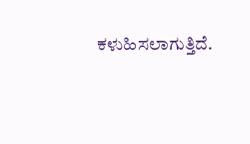ಕಳುಹಿಸಲಾಗುತ್ತಿದೆ.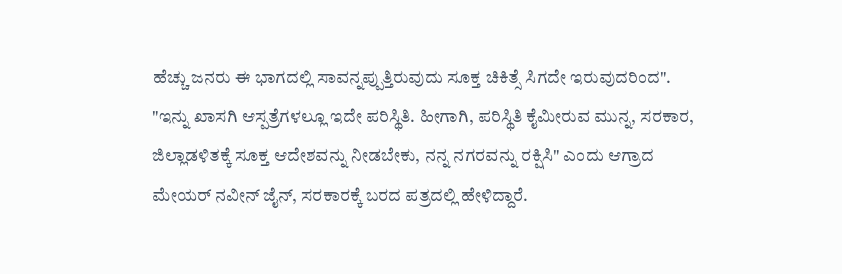ಹೆಚ್ಚು ಜನರು ಈ ಭಾಗದಲ್ಲಿ ಸಾವನ್ನಪ್ಪುತ್ತಿರುವುದು ಸೂಕ್ತ ಚಿಕಿತ್ಸೆ ಸಿಗದೇ ಇರುವುದರಿಂದ".
"ಇನ್ನು ಖಾಸಗಿ ಆಸ್ಪತ್ರೆಗಳಲ್ಲೂ ಇದೇ ಪರಿಸ್ಥಿತಿ. ಹೀಗಾಗಿ, ಪರಿಸ್ಥಿತಿ ಕೈಮೀರುವ ಮುನ್ನ, ಸರಕಾರ, ಜಿಲ್ಲಾಡಳಿತಕ್ಕೆ ಸೂಕ್ತ ಆದೇಶವನ್ನು ನೀಡಬೇಕು, ನನ್ನ ನಗರವನ್ನು ರಕ್ಷಿಸಿ" ಎಂದು ಆಗ್ರಾದ ಮೇಯರ್ ನವೀನ್ ಜೈನ್, ಸರಕಾರಕ್ಕೆ ಬರದ ಪತ್ರದಲ್ಲಿ ಹೇಳಿದ್ದಾರೆ.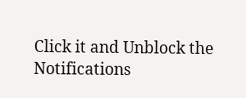Click it and Unblock the Notifications